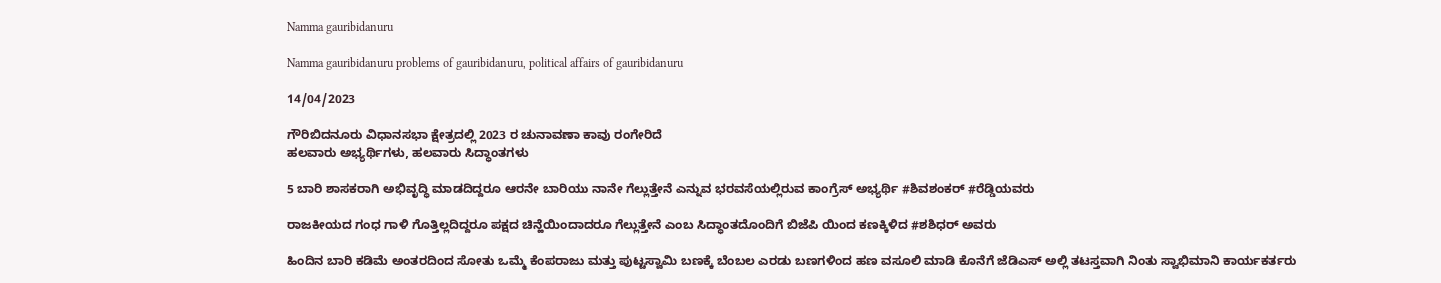Namma gauribidanuru

Namma gauribidanuru problems of gauribidanuru, political affairs of gauribidanuru

14/04/2023

ಗೌರಿಬಿದನೂರು ವಿಧಾನಸಭಾ ಕ್ಷೇತ್ರದಲ್ಲಿ 2023 ರ ಚುನಾವಣಾ ಕಾವು ರಂಗೇರಿದೆ
ಹಲವಾರು ಅಭ್ಯರ್ಥಿಗಳು, ಹಲವಾರು ಸಿದ್ಧಾಂತಗಳು

5 ಬಾರಿ ಶಾಸಕರಾಗಿ ಅಭಿವೃದ್ಧಿ ಮಾಡದಿದ್ದರೂ ಆರನೇ ಬಾರಿಯು ನಾನೇ ಗೆಲ್ಲುತ್ತೇನೆ ಎನ್ನುವ ಭರವಸೆಯಲ್ಲಿರುವ ಕಾಂಗ್ರೆಸ್ ಅಭ್ಯರ್ಥಿ #ಶಿವಶಂಕರ್ #ರೆಡ್ಡಿಯವರು

ರಾಜಕೀಯದ ಗಂಧ ಗಾಳಿ ಗೊತ್ತಿಲ್ಲದಿದ್ದರೂ ಪಕ್ಷದ ಚಿನ್ಹೆಯಿಂದಾದರೂ ಗೆಲ್ಲುತ್ತೇನೆ ಎಂಬ ಸಿದ್ಧಾಂತದೊಂದಿಗೆ ಬಿಜೆಪಿ ಯಿಂದ ಕಣಕ್ಕಿಳಿದ #ಶಶಿಧರ್ ಅವರು

ಹಿಂದಿನ ಬಾರಿ ಕಡಿಮೆ ಅಂತರದಿಂದ ಸೋತು ಒಮ್ಮೆ ಕೆಂಪರಾಜು ಮತ್ತು ಪುಟ್ಟಸ್ವಾಮಿ ಬಣಕ್ಕೆ ಬೆಂಬಲ ಎರಡು ಬಣಗಳಿಂದ ಹಣ ವಸೂಲಿ ಮಾಡಿ ಕೊನೆಗೆ ಜೆಡಿಎಸ್ ಅಲ್ಲಿ ತಟಸ್ತವಾಗಿ ನಿಂತು ಸ್ವಾಭಿಮಾನಿ ಕಾರ್ಯಕರ್ತರು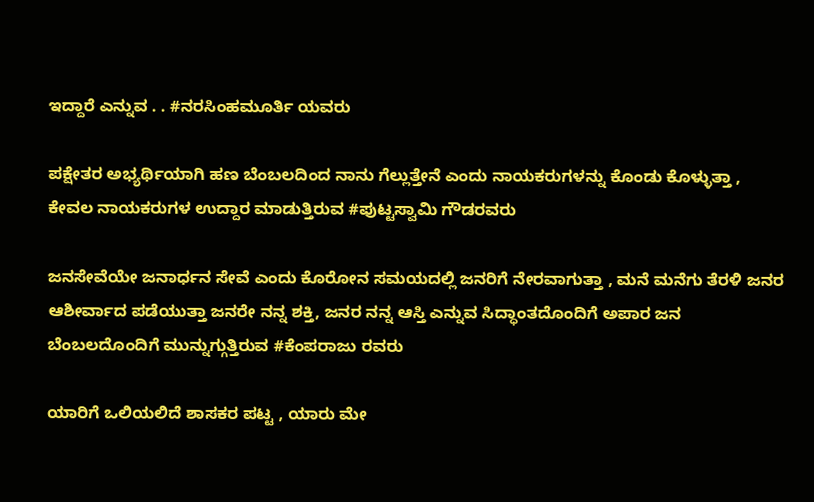ಇದ್ದಾರೆ ಎನ್ನುವ . . #ನರಸಿಂಹಮೂರ್ತಿ ಯವರು

ಪಕ್ಷೇತರ ಅಭ್ಯರ್ಥಿಯಾಗಿ ಹಣ ಬೆಂಬಲದಿಂದ ನಾನು ಗೆಲ್ಲುತ್ತೇನೆ ಎಂದು ನಾಯಕರುಗಳನ್ನು ಕೊಂಡು ಕೊಳ್ಳುತ್ತಾ , ಕೇವಲ ನಾಯಕರುಗಳ ಉದ್ದಾರ ಮಾಡುತ್ತಿರುವ #ಪುಟ್ಟಸ್ವಾಮಿ ಗೌಡರವರು

ಜನಸೇವೆಯೇ ಜನಾರ್ಧನ ಸೇವೆ ಎಂದು ಕೊರೋನ ಸಮಯದಲ್ಲಿ ಜನರಿಗೆ ನೇರವಾಗುತ್ತಾ , ಮನೆ ಮನೆಗು ತೆರಳಿ ಜನರ ಆಶೀರ್ವಾದ ಪಡೆಯುತ್ತಾ ಜನರೇ ನನ್ನ ಶಕ್ತಿ, ಜನರ ನನ್ನ ಆಸ್ತಿ ಎನ್ನುವ ಸಿದ್ಧಾಂತದೊಂದಿಗೆ ಅಪಾರ ಜನ ಬೆಂಬಲದೊಂದಿಗೆ ಮುನ್ನುಗ್ಗುತ್ತಿರುವ #ಕೆಂಪರಾಜು ರವರು

ಯಾರಿಗೆ ಒಲಿಯಲಿದೆ ಶಾಸಕರ ಪಟ್ಟ , ಯಾರು ಮೇ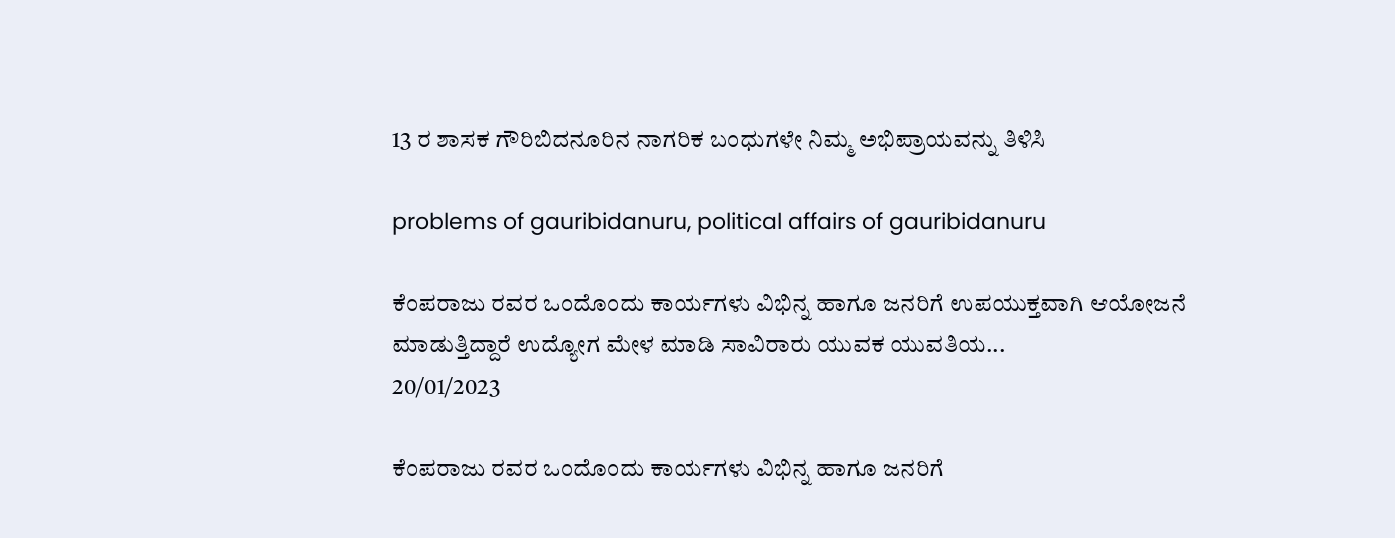13 ರ ಶಾಸಕ ಗೌರಿಬಿದನೂರಿನ ನಾಗರಿಕ ಬಂಧುಗಳೇ ನಿಮ್ಮ ಅಭಿಪ್ರಾಯವನ್ನು ತಿಳಿಸಿ

problems of gauribidanuru, political affairs of gauribidanuru

ಕೆಂಪರಾಜು ರವರ ಒಂದೊಂದು ಕಾರ್ಯಗಳು ವಿಭಿನ್ನ ಹಾಗೂ ಜನರಿಗೆ ಉಪಯುಕ್ತವಾಗಿ ಆಯೋಜನೆ ಮಾಡುತ್ತಿದ್ದಾರೆ ಉದ್ಯೋಗ ಮೇಳ ಮಾಡಿ ಸಾವಿರಾರು ಯುವಕ ಯುವತಿಯ...
20/01/2023

ಕೆಂಪರಾಜು ರವರ ಒಂದೊಂದು ಕಾರ್ಯಗಳು ವಿಭಿನ್ನ ಹಾಗೂ ಜನರಿಗೆ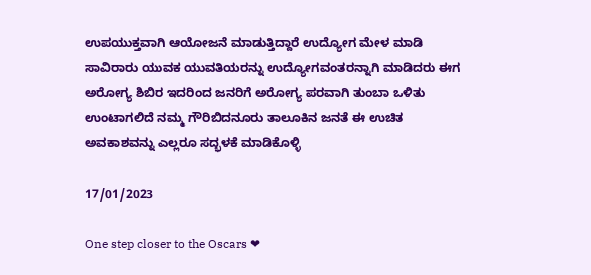ಉಪಯುಕ್ತವಾಗಿ ಆಯೋಜನೆ ಮಾಡುತ್ತಿದ್ದಾರೆ ಉದ್ಯೋಗ ಮೇಳ ಮಾಡಿ ಸಾವಿರಾರು ಯುವಕ ಯುವತಿಯರನ್ನು ಉದ್ಯೋಗವಂತರನ್ನಾಗಿ ಮಾಡಿದರು ಈಗ ಅರೋಗ್ಯ ಶಿಬಿರ ಇದರಿಂದ ಜನರಿಗೆ ಅರೋಗ್ಯ ಪರವಾಗಿ ತುಂಬಾ ಒಳಿತು ಉಂಟಾಗಲಿದೆ ನಮ್ಮ ಗೌರಿಬಿದನೂರು ತಾಲೂಕಿನ ಜನತೆ ಈ ಉಚಿತ ಅವಕಾಶವನ್ನು ಎಲ್ಲರೂ ಸದ್ಭಳಕೆ ಮಾಡಿಕೊಳ್ಳಿ

17/01/2023

One step closer to the Oscars ❤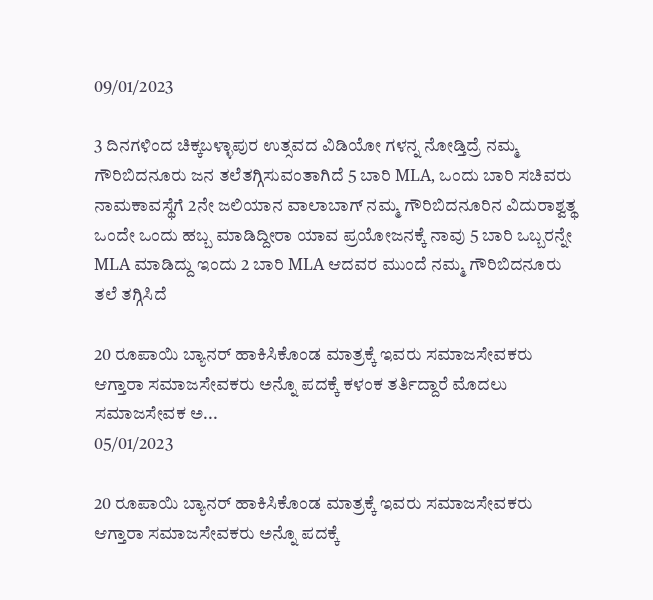09/01/2023

3 ದಿನಗಳಿಂದ ಚಿಕ್ಕಬಳ್ಳಾಪುರ ಉತ್ಸವದ ವಿಡಿಯೋ ಗಳನ್ನ ನೋಡ್ತಿದ್ರೆ ನಮ್ಮ ಗೌರಿಬಿದನೂರು ಜನ ತಲೆತಗ್ಗಿಸುವಂತಾಗಿದೆ 5 ಬಾರಿ MLA, ಒಂದು ಬಾರಿ ಸಚಿವರು ನಾಮಕಾವಸ್ಥೆಗೆ 2ನೇ ಜಲಿಯಾನ ವಾಲಾಬಾಗ್ ನಮ್ಮ ಗೌರಿಬಿದನೂರಿನ ವಿದುರಾಶ್ವತ್ಥ ಒಂದೇ ಒಂದು ಹಬ್ಬ ಮಾಡಿದ್ದೀರಾ ಯಾವ ಪ್ರಯೋಜನಕ್ಕೆ ನಾವು 5 ಬಾರಿ ಒಬ್ಬರನ್ನೇ MLA ಮಾಡಿದ್ದು ಇಂದು 2 ಬಾರಿ MLA ಆದವರ ಮುಂದೆ ನಮ್ಮ ಗೌರಿಬಿದನೂರು ತಲೆ ತಗ್ಗಿಸಿದೆ

20 ರೂಪಾಯಿ ಬ್ಯಾನರ್ ಹಾಕಿಸಿಕೊಂಡ ಮಾತ್ರಕ್ಕೆ ಇವರು ಸಮಾಜಸೇವಕರು ಆಗ್ತಾರಾ ಸಮಾಜಸೇವಕರು ಅನ್ನೊ ಪದಕ್ಕೆ ಕಳಂಕ ತರ್ತಿದ್ದಾರೆ ಮೊದಲು ಸಮಾಜಸೇವಕ ಅ...
05/01/2023

20 ರೂಪಾಯಿ ಬ್ಯಾನರ್ ಹಾಕಿಸಿಕೊಂಡ ಮಾತ್ರಕ್ಕೆ ಇವರು ಸಮಾಜಸೇವಕರು ಆಗ್ತಾರಾ ಸಮಾಜಸೇವಕರು ಅನ್ನೊ ಪದಕ್ಕೆ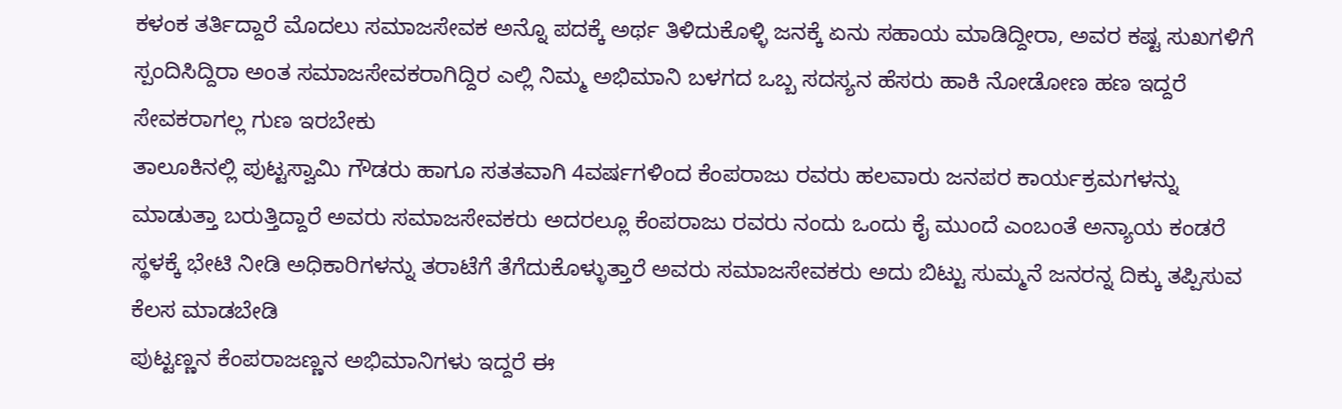ಕಳಂಕ ತರ್ತಿದ್ದಾರೆ ಮೊದಲು ಸಮಾಜಸೇವಕ ಅನ್ನೊ ಪದಕ್ಕೆ ಅರ್ಥ ತಿಳಿದುಕೊಳ್ಳಿ ಜನಕ್ಕೆ ಏನು ಸಹಾಯ ಮಾಡಿದ್ದೀರಾ, ಅವರ ಕಷ್ಟ ಸುಖಗಳಿಗೆ ಸ್ಪಂದಿಸಿದ್ದಿರಾ ಅಂತ ಸಮಾಜಸೇವಕರಾಗಿದ್ದಿರ ಎಲ್ಲಿ ನಿಮ್ಮ ಅಭಿಮಾನಿ ಬಳಗದ ಒಬ್ಬ ಸದಸ್ಯನ ಹೆಸರು ಹಾಕಿ ನೋಡೋಣ ಹಣ ಇದ್ದರೆ ಸೇವಕರಾಗಲ್ಲ ಗುಣ ಇರಬೇಕು
ತಾಲೂಕಿನಲ್ಲಿ ಪುಟ್ಟಸ್ವಾಮಿ ಗೌಡರು ಹಾಗೂ ಸತತವಾಗಿ 4ವರ್ಷಗಳಿಂದ ಕೆಂಪರಾಜು ರವರು ಹಲವಾರು ಜನಪರ ಕಾರ್ಯಕ್ರಮಗಳನ್ನು ಮಾಡುತ್ತಾ ಬರುತ್ತಿದ್ದಾರೆ ಅವರು ಸಮಾಜಸೇವಕರು ಅದರಲ್ಲೂ ಕೆಂಪರಾಜು ರವರು ನಂದು ಒಂದು ಕೈ ಮುಂದೆ ಎಂಬಂತೆ ಅನ್ಯಾಯ ಕಂಡರೆ ಸ್ಥಳಕ್ಕೆ ಭೇಟಿ ನೀಡಿ ಅಧಿಕಾರಿಗಳನ್ನು ತರಾಟೆಗೆ ತೆಗೆದುಕೊಳ್ಳುತ್ತಾರೆ ಅವರು ಸಮಾಜಸೇವಕರು ಅದು ಬಿಟ್ಟು ಸುಮ್ಮನೆ ಜನರನ್ನ ದಿಕ್ಕು ತಪ್ಪಿಸುವ ಕೆಲಸ ಮಾಡಬೇಡಿ
ಪುಟ್ಟಣ್ಣನ ಕೆಂಪರಾಜಣ್ಣನ ಅಭಿಮಾನಿಗಳು ಇದ್ದರೆ ಈ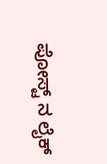ಪೋಸ್ಟ್ ನ ಲೈಕ್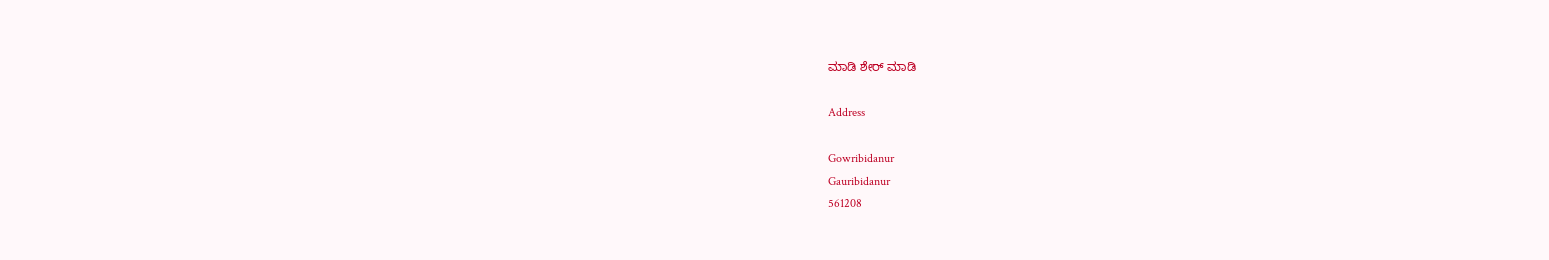ಮಾಡಿ ಶೇರ್ ಮಾಡಿ

Address

Gowribidanur
Gauribidanur
561208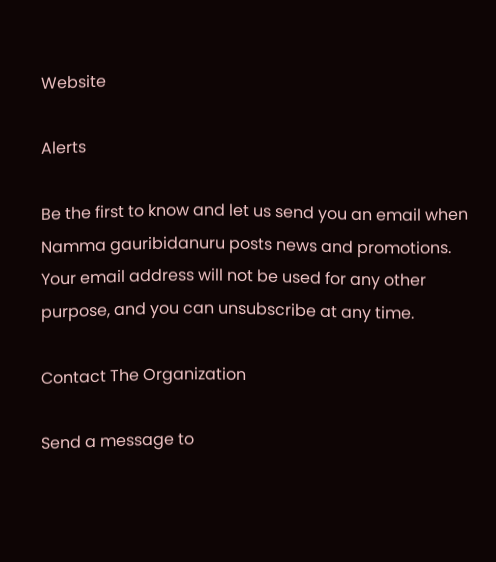Website

Alerts

Be the first to know and let us send you an email when Namma gauribidanuru posts news and promotions. Your email address will not be used for any other purpose, and you can unsubscribe at any time.

Contact The Organization

Send a message to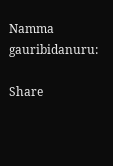Namma gauribidanuru:

Share